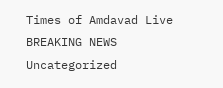Times of Amdavad Live
BREAKING NEWS
Uncategorized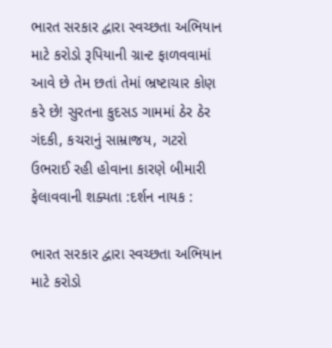ભારત સરકાર દ્વારા સ્વચ્છતા અભિયાન માટે કરોડો રૂપિયાની ગ્રાન્ટ ફાળવવામાં આવે છે તેમ છતાં તેમાં ભ્રષ્ટાચાર કોણ કરે છે! સુરતના કુદસડ ગામમાં ઠેર ઠેર ગંદકી, કચરાનું સામ્રાજય, ગટરો ઉભરાઈ રહી હોવાના કારણે બીમારી ફેલાવવાની શક્યતા :દર્શન નાયક :

ભારત સરકાર દ્વારા સ્વચ્છતા અભિયાન માટે કરોડો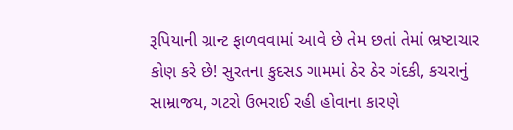રૂપિયાની ગ્રાન્ટ ફાળવવામાં આવે છે તેમ છતાં તેમાં ભ્રષ્ટાચાર કોણ કરે છે! સુરતના કુદસડ ગામમાં ઠેર ઠેર ગંદકી, કચરાનું સામ્રાજય, ગટરો ઉભરાઈ રહી હોવાના કારણે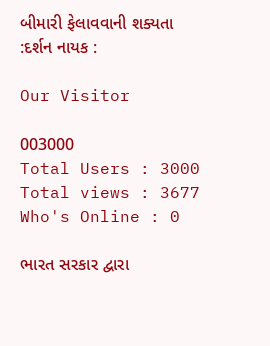બીમારી ફેલાવવાની શક્યતા :દર્શન નાયક :

Our Visitor

003000
Total Users : 3000
Total views : 3677
Who's Online : 0

ભારત સરકાર દ્વારા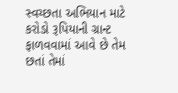સ્વચ્છતા અભિયાન માટે કરોડો રૂપિયાની ગ્રાન્ટ ફાળવવામાં આવે છે તેમ છતાં તેમાં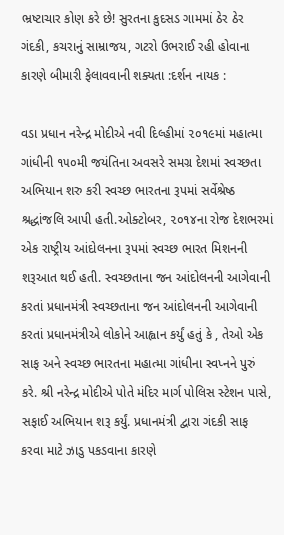ભ્રષ્ટાચાર કોણ કરે છે! સુરતના કુદસડ ગામમાં ઠેર ઠેર ગંદકી, કચરાનું સામ્રાજય, ગટરો ઉભરાઈ રહી હોવાના કારણે બીમારી ફેલાવવાની શક્યતા :દર્શન નાયક :

વડા પ્રધાન નરેન્દ્ર મોદીએ નવી દિલ્હીમાં ૨૦૧૯માં મહાત્મા ગાંધીની ૧૫૦મી જયંતિના અવસરે સમગ્ર દેશમાં સ્વચ્છતા અભિયાન શરુ કરી સ્વચ્છ ભારતના રૂપમાં સર્વેશ્રેષ્ઠ શ્રદ્ધાંજલિ આપી હતી.ઓક્ટોબર, ૨૦૧૪ના રોજ દેશભરમાં એક રાષ્ટ્રીય આંદોલનના રૂપમાં સ્વચ્છ ભારત મિશનની શરૂઆત થઈ હતી. સ્વચ્છતાના જન આંદોલનની આગેવાની કરતાં પ્રધાનમંત્રી સ્વચ્છતાના જન આંદોલનની આગેવાની કરતાં પ્રધાનમંત્રીએ લોકોને આહ્વાન કર્યું હતું કે , તેઓ એક સાફ અને સ્વચ્છ ભારતના મહાત્મા ગાંધીના સ્વપ્નને પુરું કરે. શ્રી નરેન્દ્ર મોદીએ પોતે મંદિર માર્ગ પોલિસ સ્ટેશન પાસે, સફાઈ અભિયાન શરૂ કર્યું. પ્રધાનમંત્રી દ્વારા ગંદકી સાફ કરવા માટે ઝાડુ પકડવાના કારણે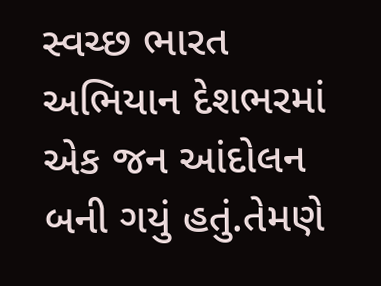સ્વચ્છ ભારત અભિયાન દેશભરમાં એક જન આંદોલન બની ગયું હતું.તેમણે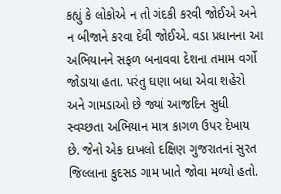કહ્યું કે લોકોએ ન તો ગંદકી કરવી જોઈએ અને ન બીજાને કરવા દેવી જોઈએ. વડા પ્રધાનના આ અભિયાનને સફળ બનાવવા દેશના તમામ વર્ગો જોડાયા હતા. પરંતુ ઘણા બધા એવા શહેરો અને ગામડાઓ છે જ્યાં આજદિન સુધી સ્વચ્છતા અભિયાન માત્ર કાગળ ઉપર દેખાય છે. જેનો એક દાખલો દક્ષિણ ગુજરાતનાં સુરત જિલ્લાના કુદસડ ગામ ખાતે જોવા મળ્યો હતો.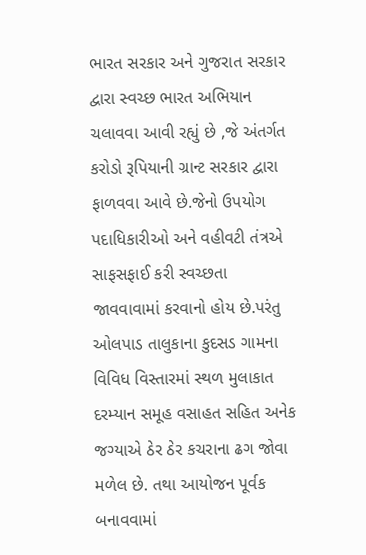ભારત સરકાર અને ગુજરાત સરકાર દ્વારા સ્વચ્છ ભારત અભિયાન ચલાવવા આવી રહ્યું છે ,જે અંતર્ગત કરોડો રૂપિયાની ગ્રાન્ટ સરકાર દ્વારા ફાળવવા આવે છે.જેનો ઉપયોગ પદાધિકારીઓ અને વહીવટી તંત્રએ સાફસફાઈ કરી સ્વચ્છતા જાવવાવામાં કરવાનો હોય છે.પરંતુ ઓલપાડ તાલુકાના કુદસડ ગામના વિવિધ વિસ્તારમાં સ્થળ મુલાકાત દરમ્યાન સમૂહ વસાહત સહિત અનેક જગ્યાએ ઠેર ઠેર કચરાના ઢગ જોવા મળેલ છે. તથા આયોજન પૂર્વક બનાવવામાં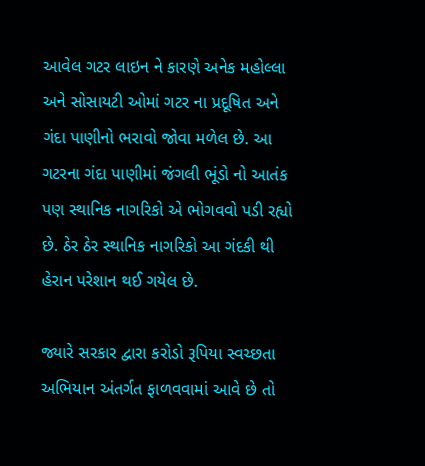આવેલ ગટર લાઇન ને કારણે અનેક મહોલ્લા અને સોસાયટી ઓમાં ગટર ના પ્રદૂષિત અને ગંદા પાણીનો ભરાવો જોવા મળેલ છે. આ ગટરના ગંદા પાણીમાં જંગલી ભૂંડો નો આતંક પણ સ્થાનિક નાગરિકો એ ભોગવવો પડી રહ્યો છે. ઠેર ઠેર સ્થાનિક નાગરિકો આ ગંદકી થી હેરાન પરેશાન થઈ ગયેલ છે.

જ્યારે સરકાર દ્વારા કરોડો રૂપિયા સ્વચ્છતા અભિયાન અંતર્ગત ફાળવવામાં આવે છે તો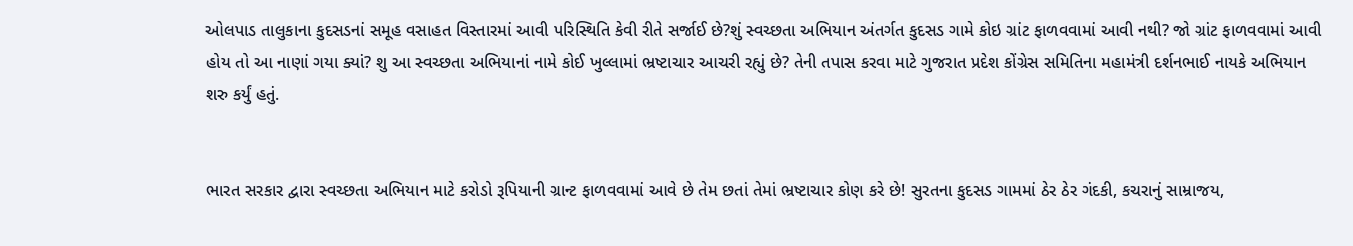ઓલપાડ તાલુકાના કુદસડનાં સમૂહ વસાહત વિસ્તારમાં આવી પરિસ્થિતિ કેવી રીતે સર્જાઈ છે?શું સ્વચ્છતા અભિયાન અંતર્ગત કુદસડ ગામે કોઇ ગ્રાંટ ફાળવવામાં આવી નથી? જો ગ્રાંટ ફાળવવામાં આવી હોય તો આ નાણાં ગયા ક્યાં? શુ આ સ્વચ્છતા અભિયાનાં નામે કોઈ ખુલ્લામાં ભ્રષ્ટાચાર આચરી રહ્યું છે? તેની તપાસ કરવા માટે ગુજરાત પ્રદેશ કોંગ્રેસ સમિતિના મહામંત્રી દર્શનભાઈ નાયકે અભિયાન શરુ કર્યું હતું.


ભારત સરકાર દ્વારા સ્વચ્છતા અભિયાન માટે કરોડો રૂપિયાની ગ્રાન્ટ ફાળવવામાં આવે છે તેમ છતાં તેમાં ભ્રષ્ટાચાર કોણ કરે છે! સુરતના કુદસડ ગામમાં ઠેર ઠેર ગંદકી, કચરાનું સામ્રાજય,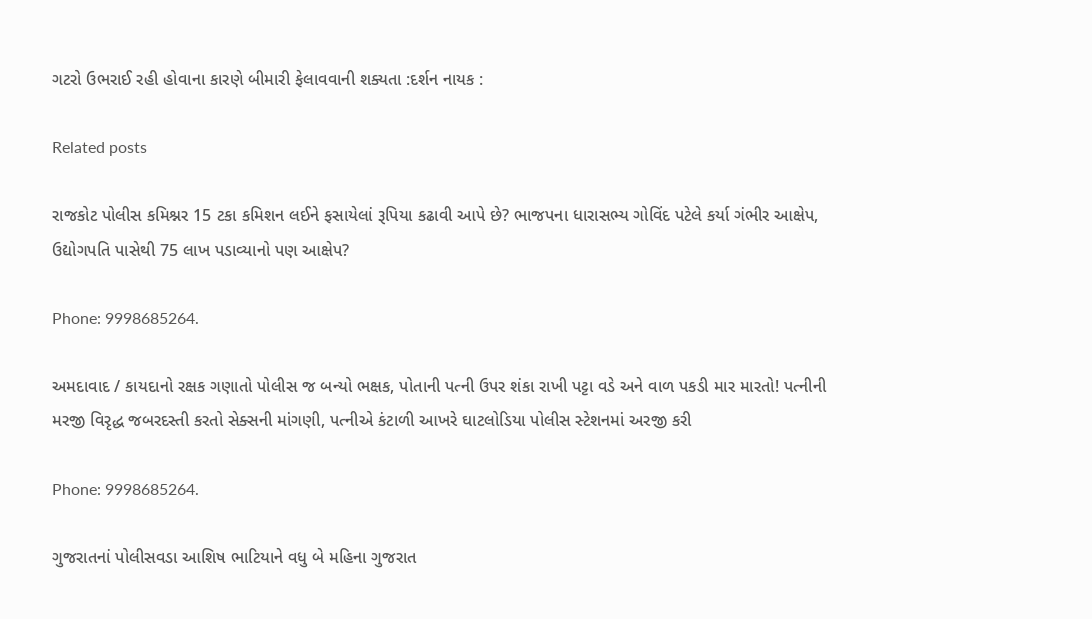ગટરો ઉભરાઈ રહી હોવાના કારણે બીમારી ફેલાવવાની શક્યતા :દર્શન નાયક :

Related posts

રાજકોટ પોલીસ કમિશ્નર 15 ટકા કમિશન લઈને ફસાયેલાં રૂપિયા કઢાવી આપે છે? ભાજપના ધારાસભ્ય ગોવિંદ પટેલે કર્યા ગંભીર આક્ષેપ, ઉદ્યોગપતિ પાસેથી 75 લાખ પડાવ્યાનો પણ આક્ષેપ?

Phone: 9998685264.

અમદાવાદ / કાયદાનો રક્ષક ગણાતો પોલીસ જ બન્યો ભક્ષક, પોતાની પત્ની ઉપર શંકા રાખી પટ્ટા વડે અને વાળ પકડી માર મારતો! પત્નીની મરજી વિરૃદ્ધ જબરદસ્તી કરતો સેક્સની માંગણી, પત્નીએ કંટાળી આખરે ઘાટલોડિયા પોલીસ સ્ટેશનમાં અરજી કરી

Phone: 9998685264.

ગુજરાતનાં પોલીસવડા આશિષ ભાટિયાને વધુ બે મહિના ગુજરાત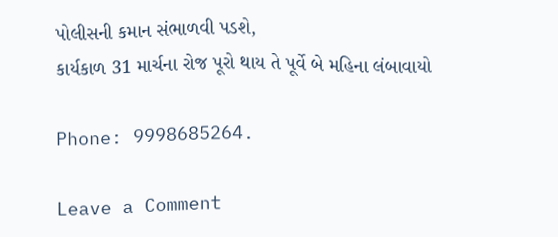પોલીસની કમાન સંભાળવી પડશે,
કાર્યકાળ 31 માર્ચના રોજ પૂરો થાય તે પૂર્વે બે મહિના લંબાવાયો

Phone: 9998685264.

Leave a Comment